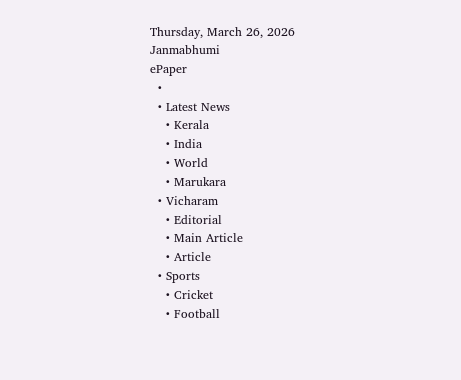Thursday, March 26, 2026
Janmabhumi
ePaper
  •
  • Latest News
    • Kerala
    • India
    • World
    • Marukara
  • Vicharam
    • Editorial
    • Main Article
    • Article
  • Sports
    • Cricket
    • Football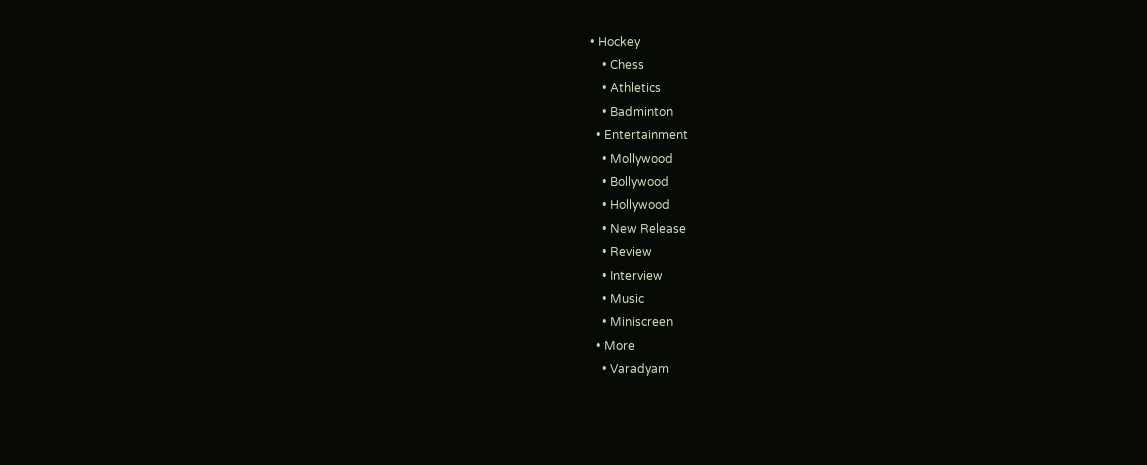• Hockey
    • Chess
    • Athletics
    • Badminton
  • Entertainment
    • Mollywood
    • Bollywood
    • Hollywood
    • New Release
    • Review
    • Interview
    • Music
    • Miniscreen
  • More
    • Varadyam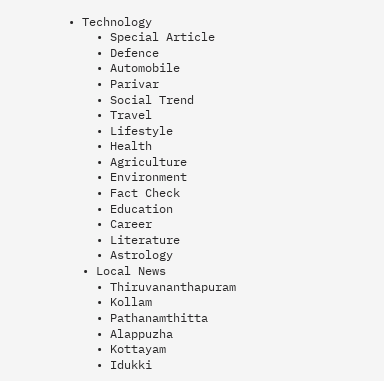• Technology
    • Special Article
    • Defence
    • Automobile
    • Parivar
    • Social Trend
    • Travel
    • Lifestyle
    • Health
    • Agriculture
    • Environment
    • Fact Check
    • Education
    • Career
    • Literature
    • Astrology
  • Local News
    • Thiruvananthapuram
    • Kollam
    • Pathanamthitta
    • Alappuzha
    • Kottayam
    • Idukki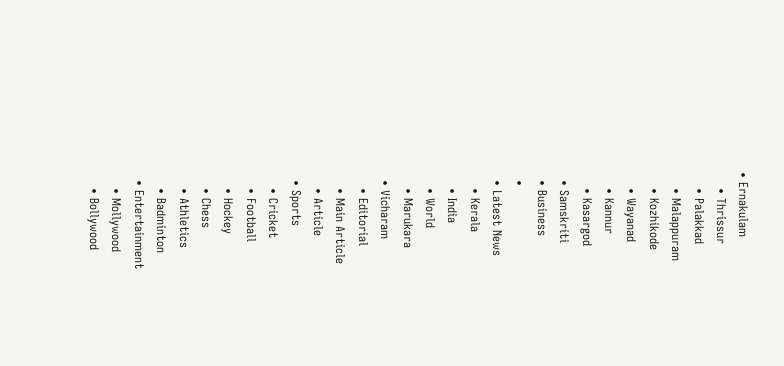• Ernakulam
    • Thrissur
    • Palakkad
    • Malappuram
    • Kozhikode
    • Wayanad
    • Kannur
    • Kasargod
  • Samskriti
  • Business
  •
  • Latest News
    • Kerala
    • India
    • World
    • Marukara
  • Vicharam
    • Editorial
    • Main Article
    • Article
  • Sports
    • Cricket
    • Football
    • Hockey
    • Chess
    • Athletics
    • Badminton
  • Entertainment
    • Mollywood
    • Bollywood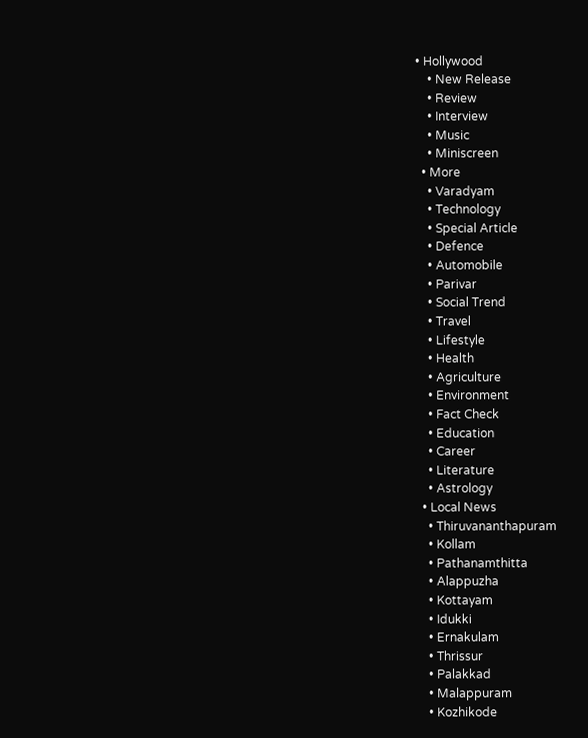• Hollywood
    • New Release
    • Review
    • Interview
    • Music
    • Miniscreen
  • More
    • Varadyam
    • Technology
    • Special Article
    • Defence
    • Automobile
    • Parivar
    • Social Trend
    • Travel
    • Lifestyle
    • Health
    • Agriculture
    • Environment
    • Fact Check
    • Education
    • Career
    • Literature
    • Astrology
  • Local News
    • Thiruvananthapuram
    • Kollam
    • Pathanamthitta
    • Alappuzha
    • Kottayam
    • Idukki
    • Ernakulam
    • Thrissur
    • Palakkad
    • Malappuram
    • Kozhikode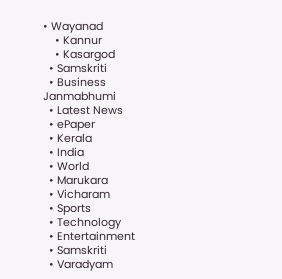• Wayanad
    • Kannur
    • Kasargod
  • Samskriti
  • Business
Janmabhumi
  • Latest News
  • ePaper
  • Kerala
  • India
  • World
  • Marukara
  • Vicharam
  • Sports
  • Technology
  • Entertainment
  • Samskriti
  • Varadyam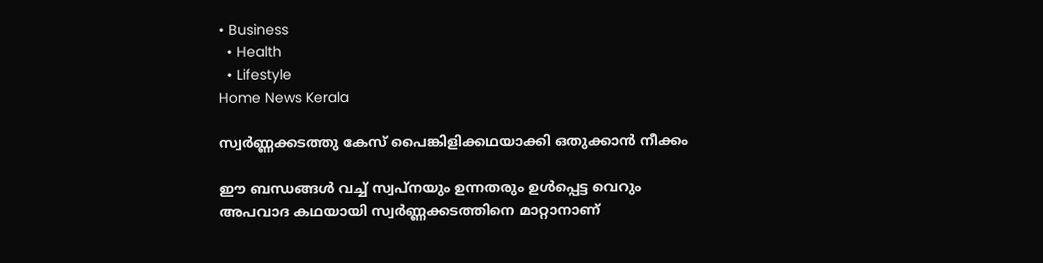• Business
  • Health
  • Lifestyle
Home News Kerala

സ്വര്‍ണ്ണക്കടത്തു കേസ് പൈങ്കിളിക്കഥയാക്കി ഒതുക്കാന്‍ നീക്കം

ഈ ബന്ധങ്ങള്‍ വച്ച് സ്വപ്നയും ഉന്നതരും ഉള്‍പ്പെട്ട വെറും അപവാദ കഥയായി സ്വര്‍ണ്ണക്കടത്തിനെ മാറ്റാനാണ്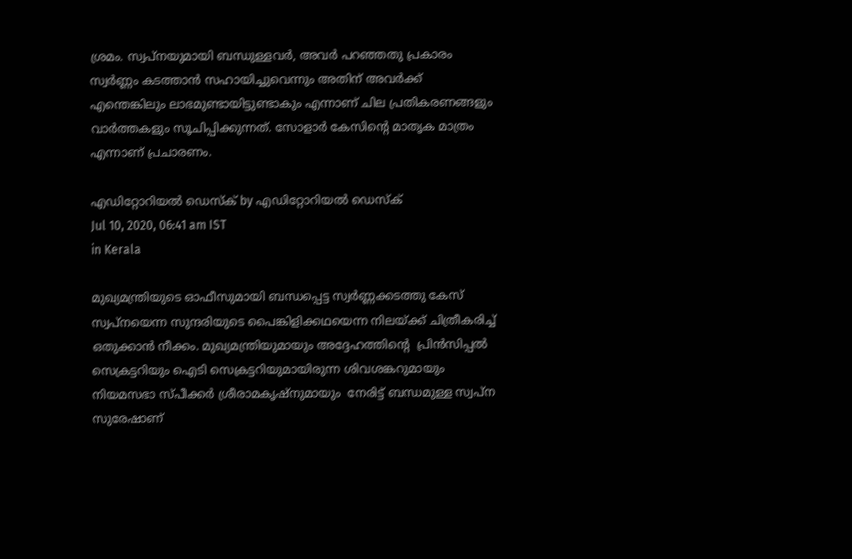ശ്രമം. സ്വപ്നയുമായി ബന്ധുള്ളവര്‍, അവര്‍ പറഞ്ഞതു പ്രകാരം സ്വര്‍ണ്ണം കടത്താന്‍ സഹായിച്ചുവെന്നും അതിന് അവര്‍ക്ക് എന്തെങ്കിലും ലാഭമുണ്ടായിട്ടുണ്ടാകും എന്നാണ് ചില പ്രതികരണങ്ങളും വാര്‍ത്തകളും സൂചിപ്പിക്കുന്നത്. സോളാര്‍ കേസിന്റെ മാതൃക മാത്രം എന്നാണ് പ്രചാരണം.

എഡിറ്റോറിയൽ ഡെസ്ക് by എഡിറ്റോറിയൽ ഡെസ്ക്
Jul 10, 2020, 06:41 am IST
in Kerala

മുഖ്യമന്ത്രിയുടെ ഓഫീസുമായി ബന്ധപ്പെട്ട സ്വര്‍ണ്ണക്കടത്തു കേസ് സ്വപ്നയെന്ന സുന്ദരിയുടെ പൈങ്കിളിക്കഥയെന്ന നിലയ്‌ക്ക് ചിത്രീകരിച്ച് ഒതുക്കാന്‍ നീക്കം. മുഖ്യമന്ത്രിയുമായും അദ്ദേഹത്തിന്റെ  പ്രിന്‍സിപ്പല്‍ സെക്രട്ടറിയും ഐടി സെക്രട്ടറിയുമായിരുന്ന ശിവശങ്കറുമായും  നിയമസഭാ സ്പീക്കര്‍ ശ്രീരാമകൃഷ്നുമായും  നേരിട്ട് ബന്ധമുള്ള സ്വപ്ന സുരേഷാണ്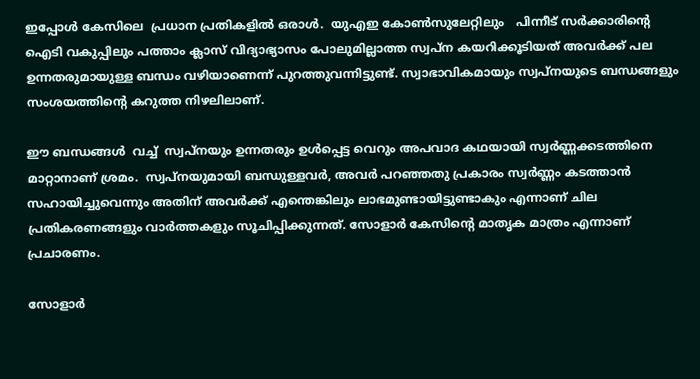ഇപ്പോള്‍ കേസിലെ  പ്രധാന പ്രതികളില്‍ ഒരാള്‍.  യുഎഇ കോണ്‍സുലേറ്റിലും   പിന്നീട് സര്‍ക്കാരിന്റെ ഐടി വകുപ്പിലും പത്താം ക്ലാസ് വിദ്യാഭ്യാസം പോലുമില്ലാത്ത സ്വപ്ന കയറിക്കൂടിയത് അവര്‍ക്ക് പല ഉന്നതരുമായുള്ള ബന്ധം വഴിയാണെന്ന് പുറത്തുവന്നിട്ടുണ്ട്. സ്വാഭാവികമായും സ്വപ്നയുടെ ബന്ധങ്ങളും സംശയത്തിന്റെ കറുത്ത നിഴലിലാണ്.

ഈ ബന്ധങ്ങള്‍  വച്ച്  സ്വപ്നയും ഉന്നതരും ഉള്‍പ്പെട്ട വെറും അപവാദ കഥയായി സ്വര്‍ണ്ണക്കടത്തിനെ മാറ്റാനാണ് ശ്രമം.  സ്വപ്നയുമായി ബന്ധുള്ളവര്‍, അവര്‍ പറഞ്ഞതു പ്രകാരം സ്വര്‍ണ്ണം കടത്താന്‍ സഹായിച്ചുവെന്നും അതിന് അവര്‍ക്ക് എന്തെങ്കിലും ലാഭമുണ്ടായിട്ടുണ്ടാകും എന്നാണ് ചില പ്രതികരണങ്ങളും വാര്‍ത്തകളും സൂചിപ്പിക്കുന്നത്. സോളാര്‍ കേസിന്റെ മാതൃക മാത്രം എന്നാണ് പ്രചാരണം.

സോളാര്‍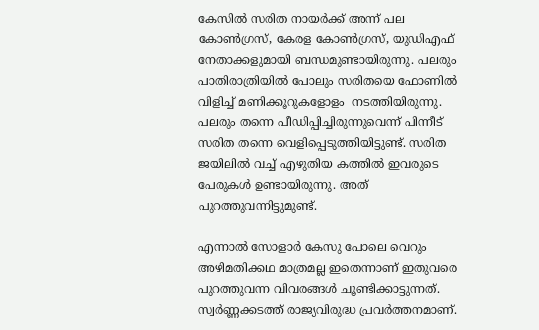കേസില്‍ സരിത നായര്‍ക്ക് അന്ന് പല കോണ്‍ഗ്രസ്, കേരള കോണ്‍ഗ്രസ്, യുഡിഎഫ് നേതാക്കളുമായി ബന്ധമുണ്ടായിരുന്നു. പലരും പാതിരാത്രിയില്‍ പോലും സരിതയെ ഫോണില്‍ വിളിച്ച് മണിക്കൂറുകളോളം  നടത്തിയിരുന്നു. പലരും തന്നെ പീഡിപ്പിച്ചിരുന്നുവെന്ന് പിന്നീട് സരിത തന്നെ വെളിപ്പെടുത്തിയിട്ടുണ്ട്. സരിത ജയിലില്‍ വച്ച് എഴുതിയ കത്തില്‍ ഇവരുടെ പേരുകള്‍ ഉണ്ടായിരുന്നു. അത് പുറത്തുവന്നിട്ടുമുണ്ട്.

എന്നാല്‍ സോളാര്‍ കേസു പോലെ വെറും അഴിമതിക്കഥ മാത്രമല്ല ഇതെന്നാണ് ഇതുവരെ പുറത്തുവന്ന വിവരങ്ങള്‍ ചൂണ്ടിക്കാട്ടുന്നത്.  സ്വര്‍ണ്ണക്കടത്ത് രാജ്യവിരുദ്ധ പ്രവര്‍ത്തനമാണ്.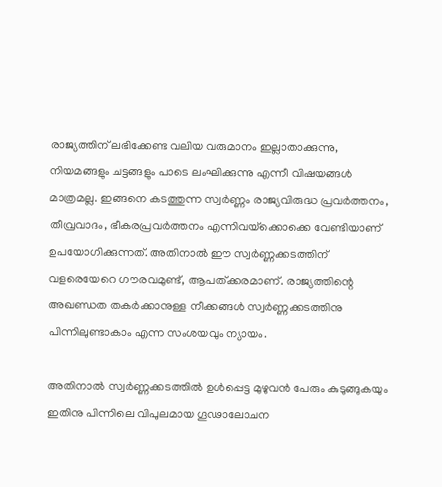രാജ്യത്തിന് ലഭിക്കേണ്ട വലിയ വരുമാനം ഇല്ലാതാക്കുന്നു, നിയമങ്ങളും ചട്ടങ്ങളും പാടെ ലംഘിക്കുന്നു എന്നീ വിഷയങ്ങള്‍ മാത്രമല്ല. ഇങ്ങനെ കടത്തുന്ന സ്വര്‍ണ്ണം രാജ്യവിരുദ്ധ പ്രവര്‍ത്തനം, തീവ്രവാദം, ഭീകരപ്രവര്‍ത്തനം എന്നിവയ്‌ക്കൊക്കെ വേണ്ടിയാണ് ഉപയോഗിക്കുന്നത്. അതിനാല്‍ ഈ സ്വര്‍ണ്ണക്കടത്തിന് വളരെയേറെ ഗൗരവമുണ്ട്, ആപത്ക്കരമാണ്. രാജ്യത്തിന്റെ അഖണ്ഡത തകര്‍ക്കാനുള്ള നീക്കങ്ങള്‍ സ്വര്‍ണ്ണക്കടത്തിനു പിന്നിലുണ്ടാകാം എന്ന സംശയവും ന്യായം.

അതിനാല്‍ സ്വര്‍ണ്ണക്കടത്തില്‍ ഉള്‍പ്പെട്ട മുഴുവന്‍ പേരും കുടുങ്ങുകയും ഇതിനു പിന്നിലെ വിപുലമായ ഗൂഢാലോചന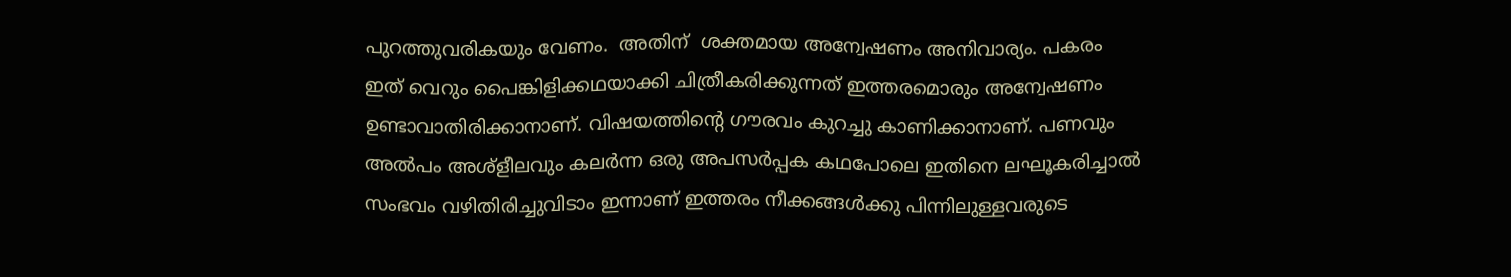പുറത്തുവരികയും വേണം.  അതിന്  ശക്തമായ അന്വേഷണം അനിവാര്യം. പകരം ഇത് വെറും പൈങ്കിളിക്കഥയാക്കി ചിത്രീകരിക്കുന്നത് ഇത്തരമൊരും അന്വേഷണം ഉണ്ടാവാതിരിക്കാനാണ്. വിഷയത്തിന്റെ ഗൗരവം കുറച്ചു കാണിക്കാനാണ്. പണവും അല്‍പം അശ്ളീലവും കലര്‍ന്ന ഒരു അപസര്‍പ്പക കഥപോലെ ഇതിനെ ലഘൂകരിച്ചാല്‍  സംഭവം വഴിതിരിച്ചുവിടാം ഇന്നാണ് ഇത്തരം നീക്കങ്ങള്‍ക്കു പിന്നിലുള്ളവരുടെ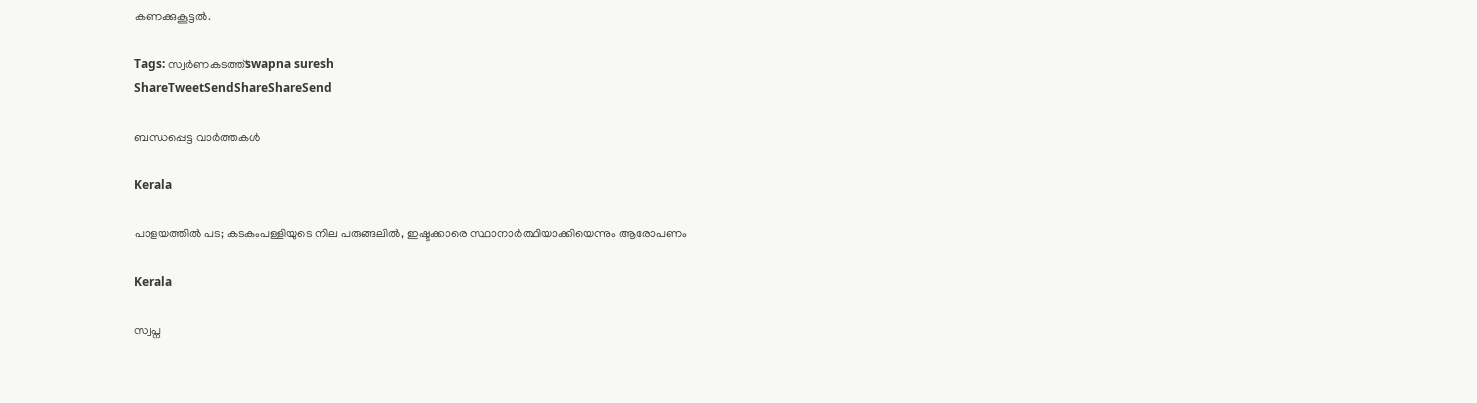കണക്കുകൂട്ടല്‍.

Tags: സ്വര്‍ണകടത്ത്swapna suresh
ShareTweetSendShareShareSend

ബന്ധപ്പെട്ട വാര്‍ത്തകള്‍

Kerala

പാളയത്തില്‍ പട; കടകംപള്ളിയുടെ നില പരുങ്ങലില്‍, ഇഷ്ടക്കാരെ സ്ഥാനാര്‍ത്ഥിയാക്കിയെന്നും ആരോപണം

Kerala

സ്വപ്ന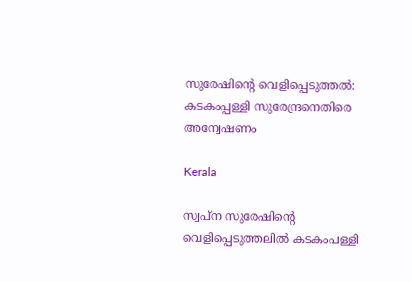സുരേഷിന്റെ വെളിപ്പെടുത്തല്‍: കടകംപ്പള്ളി സുരേന്ദ്രനെതിരെ അന്വേഷണം

Kerala

സ്വപ്ന സുരേഷിന്റെ വെളിപ്പെടുത്തലില്‍ കടകംപള്ളി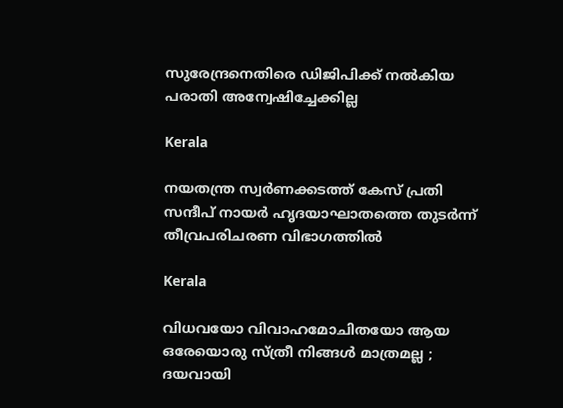സുരേന്ദ്രനെതിരെ ഡിജിപിക്ക് നല്‍കിയ പരാതി അന്വേഷിച്ചേക്കില്ല

Kerala

നയതന്ത്ര സ്വർണക്കടത്ത് കേസ് പ്രതി സന്ദീപ് നായർ ഹൃദയാഘാതത്തെ തുടർന്ന് തീവ്രപരിചരണ വിഭാഗത്തിൽ

Kerala

വിധവയോ വിവാഹമോചിതയോ ആയ ഒരേയൊരു സ്ത്രീ നിങ്ങൾ മാത്രമല്ല ; ദയവായി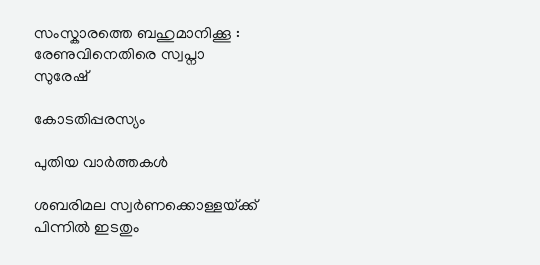സംസ്കാരത്തെ ബഹുമാനിക്കൂ : രേണുവിനെതിരെ സ്വപ്നാ സുരേഷ്

കോടതിപ്പരസ്യം

പുതിയ വാര്‍ത്തകള്‍

ശബരിമല സ്വർണക്കൊള്ളയ്‌ക്ക് പിന്നിൽ ഇടതും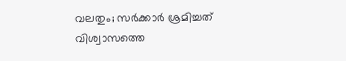വലതും; സര്‍ക്കാര്‍ ശ്രമിച്ചത് വിശ്വാസത്തെ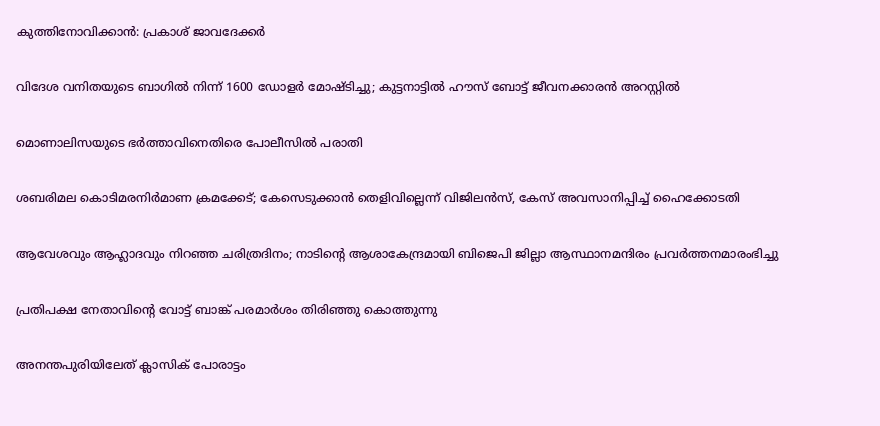കുത്തിനോവിക്കാൻ: പ്രകാശ് ജാവദേക്കര്‍

വിദേശ വനിതയുടെ ബാഗിൽ നിന്ന് 1600 ഡോളർ മോഷ്ടിച്ചു; കുട്ടനാട്ടിൽ ഹൗസ് ബോട്ട് ജീവനക്കാരൻ അറസ്റ്റിൽ

മൊണാലിസയുടെ ഭർത്താവിനെതിരെ പോലീസിൽ പരാതി

ശബരിമല കൊടിമരനിർമാണ ക്രമക്കേട്; കേസെടുക്കാൻ തെളിവില്ലെന്ന് വിജിലൻസ്, കേസ് അവസാനിപ്പിച്ച് ഹൈക്കോടതി

ആവേശവും ആഹ്ലാദവും നിറഞ്ഞ ചരിത്രദിനം; നാടിന്റെ ആശാകേന്ദ്രമായി ബിജെപി ജില്ലാ ആസ്ഥാനമന്ദിരം പ്രവര്‍ത്തനമാരംഭിച്ചു

പ്രതിപക്ഷ നേതാവിന്റെ വോട്ട് ബാങ്ക് പരമാര്‍ശം തിരിഞ്ഞു കൊത്തുന്നു

അനന്തപുരിയിലേത് ക്ലാസിക് പോരാട്ടം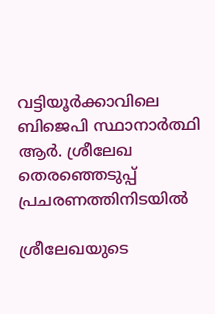വട്ടിയൂര്‍ക്കാവിലെ ബിജെപി സ്ഥാനാര്‍ത്ഥി ആര്‍. ശ്രീലേഖ തെരഞ്ഞെടുപ്പ് പ്രചരണത്തിനിടയില്‍

ശ്രീലേഖയുടെ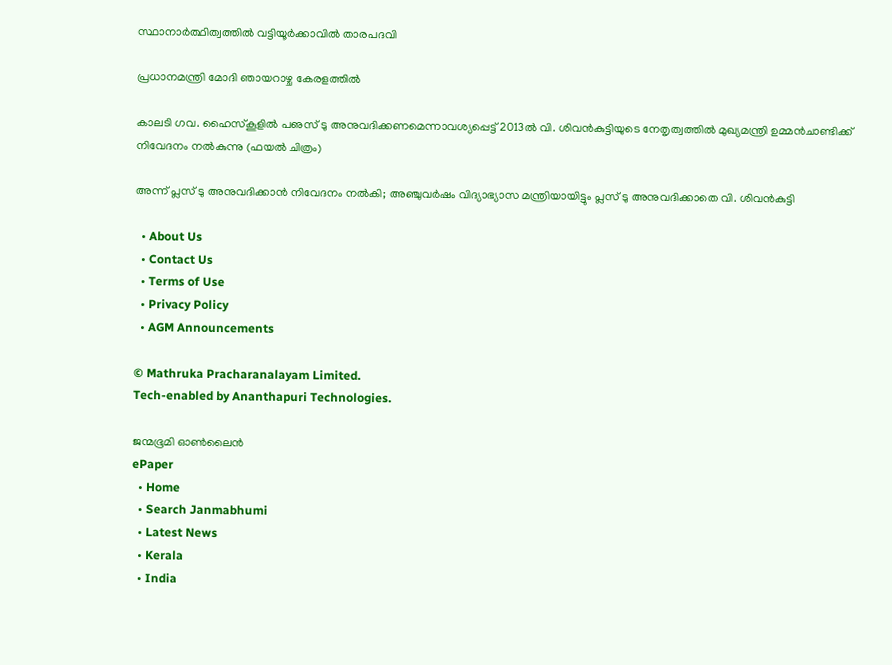സ്ഥാനാര്‍ത്ഥിത്വത്തില്‍ വട്ടിയൂര്‍ക്കാവില്‍ താരപദവി

പ്രധാനമന്ത്രി മോദി ഞായറാഴ്ച കേരളത്തില്‍

കാലടി ഗവ. ഹൈസ്‌കൂളില്‍ പഌസ് ടു അനുവദിക്കണമെന്നാവശ്യപ്പെട്ട് 2013ല്‍ വി. ശിവന്‍കുട്ടിയുടെ നേതൃത്വത്തില്‍ മുഖ്യമന്ത്രി ഉമ്മന്‍ചാണ്ടിക്ക് നിവേദനം നല്‍കുന്നു (ഫയല്‍ ചിത്രം)

അന്ന് പ്ലസ് ടു അനുവദിക്കാന്‍ നിവേദനം നല്‍കി; അഞ്ചുവര്‍ഷം വിദ്യാഭ്യാസ മന്ത്രിയായിട്ടും പ്ലസ് ടു അനുവദിക്കാതെ വി. ശിവന്‍കുട്ടി

  • About Us
  • Contact Us
  • Terms of Use
  • Privacy Policy
  • AGM Announcements

© Mathruka Pracharanalayam Limited.
Tech-enabled by Ananthapuri Technologies.

ജന്മഭൂമി ഓണ്‍ലൈന്‍
ePaper
  • Home
  • Search Janmabhumi
  • Latest News
  • Kerala
  • India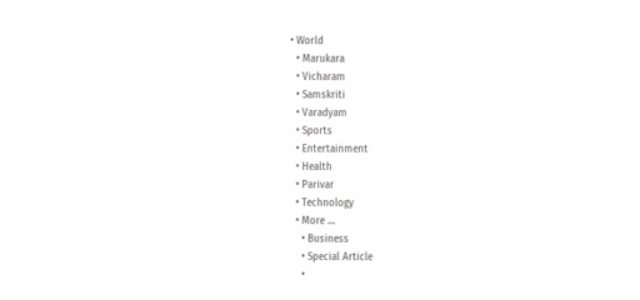• World
  • Marukara
  • Vicharam
  • Samskriti
  • Varadyam
  • Sports
  • Entertainment
  • Health
  • Parivar
  • Technology
  • More …
    • Business
    • Special Article
    •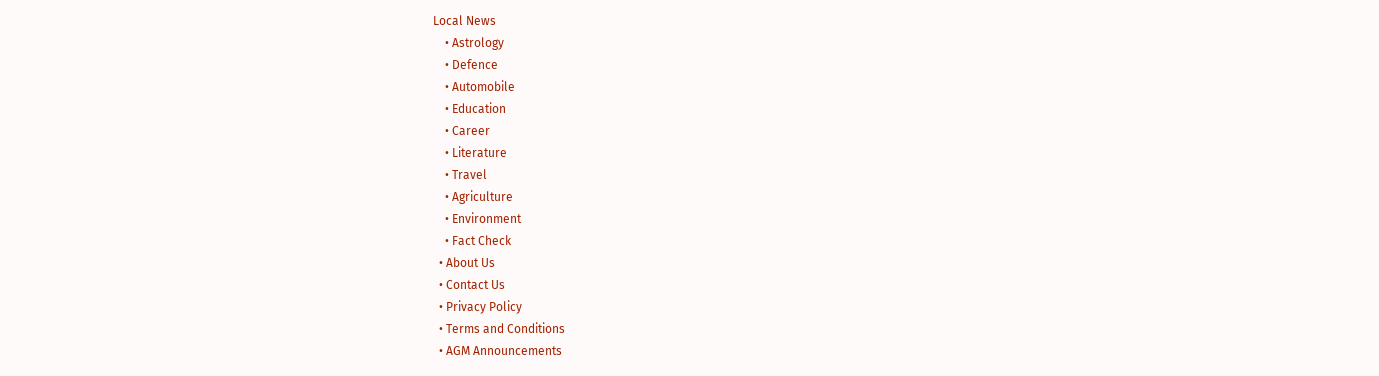Local News
    • Astrology
    • Defence
    • Automobile
    • Education
    • Career
    • Literature
    • Travel
    • Agriculture
    • Environment
    • Fact Check
  • About Us
  • Contact Us
  • Privacy Policy
  • Terms and Conditions
  • AGM Announcements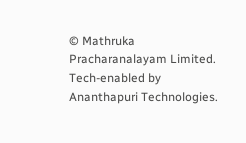© Mathruka Pracharanalayam Limited.
Tech-enabled by Ananthapuri Technologies.